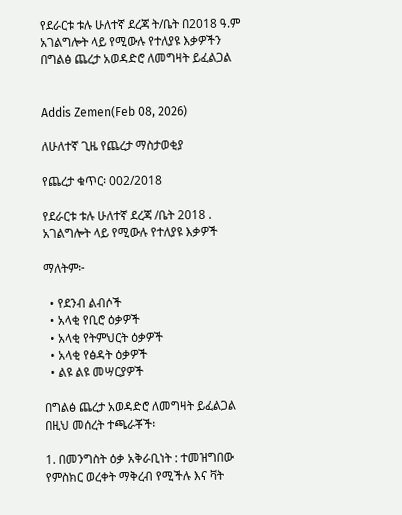የደራርቱ ቱሉ ሁለተኛ ደረጃ ት/ቤት በ2018 ዓ.ም አገልግሎት ላይ የሚውሉ የተለያዩ እቃዎችን በግልፅ ጨረታ አወዳድሮ ለመግዛት ይፈልጋል


Addis Zemen(Feb 08, 2026)

ለሁለተኛ ጊዜ የጨረታ ማስታወቂያ

የጨረታ ቁጥር፡ 002/2018

የደራርቱ ቱሉ ሁለተኛ ደረጃ /ቤት 2018 . አገልግሎት ላይ የሚውሉ የተለያዩ እቃዎች

ማለትም፦

  • የደንብ ልብሶች
  • አላቂ የቢሮ ዕቃዎች
  • አላቂ የትምህርት ዕቃዎች
  • አላቂ የፅዳት ዕቃዎች
  • ልዩ ልዩ መሣርያዎች

በግልፅ ጨረታ አወዳድሮ ለመግዛት ይፈልጋል በዚህ መሰረት ተጫራቾች፡

1. በመንግስት ዕቃ አቅራቢነት : ተመዝግበው የምስክር ወረቀት ማቅረብ የሚችሉ እና ቫት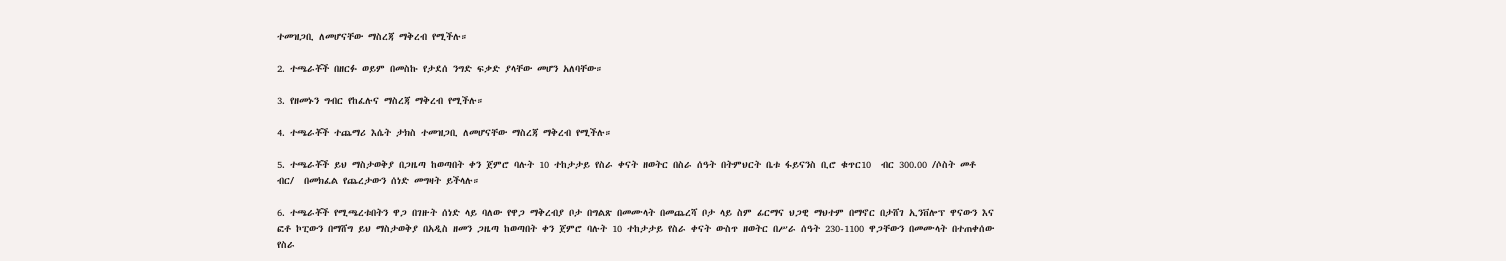ተመዝጋቢ ለመሆናቸው ማስረጃ ማቅረብ የሚችሉ።

2. ተጫራቾች በዘርፉ ወይም በመስኩ የታደሰ ንግድ ፍቃድ ያላቸው መሆን አለባቸው።

3. የዘመኑን ግብር የከፈሉና ማስረጃ ማቅረብ የሚችሉ።

4. ተጫራቾች ተጨማሪ እሴት ታክስ ተመዝጋቢ ለመሆናቸው ማስረጃ ማቅረብ የሚችሉ።

5. ተጫራቾች ይህ ማስታወቅያ በጋዜጣ ከወጣበት ቀን ጀምሮ ባሉት 10 ተከታታይ የስራ ቀናት ዘወትር በስራ ሰዓት በትምህርት ቤቱ ፋይናንስ ቢሮ ቁጥር10  ብር 300.00 /ሶስት መቶ ብር/  በመክፈል የጨረታውን ሰነድ መግዛት ይችላሉ።

6. ተጫራቾች የሚጫረቱበትን ዋጋ በገዙት ሰነድ ላይ ባለው የዋጋ ማቅረብያ ቦታ በግልጽ በመሙላት በመጨረሻ ቦታ ላይ ስም ፊርማና ህጋዊ ማህተም በማኖር በታሸገ ኢንቨሎፕ ዋናውን እና ፎቶ ኮፒውን በማሸግ ይህ ማስታወቅያ በአዲስ ዘመን ጋዜጣ ከወጣበት ቀን ጀምሮ ባሉት 10 ተከታታይ የስራ ቀናት ውስጥ ዘወትር በሥራ ሰዓት 230-1100 ዋጋቸውን በመሙላት በተጠቀሰው የስራ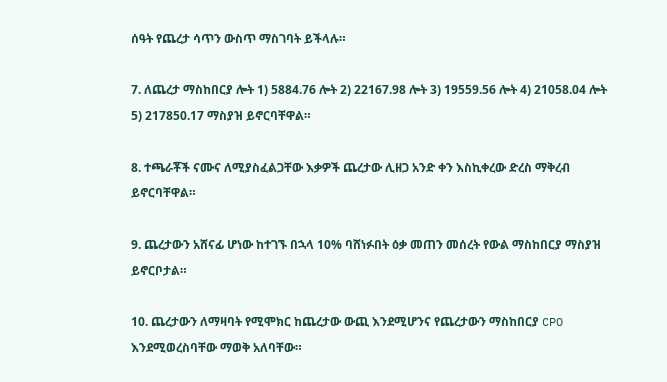ሰዓት የጨረታ ሳጥን ውስጥ ማስገባት ይችላሉ።

7. ለጨረታ ማስከበርያ ሎት 1) 5884.76 ሎት 2) 22167.98 ሎት 3) 19559.56 ሎት 4) 21058.04 ሎት 5) 217850.17 ማስያዝ ይኖርባቸዋል።

8. ተጫራቾች ናሙና ለሚያስፈልጋቸው እቃዎች ጨረታው ሊዘጋ አንድ ቀን እስኪቀረው ድረስ ማቅረብ ይኖርባቸዋል።

9. ጨረታውን አሸናፊ ሆነው ከተገኙ በኋላ 10% ባሸነፉበት ዕቃ መጠን መሰረት የውል ማስከበርያ ማስያዝ ይኖርቦታል።

10. ጨረታውን ለማዛባት የሚሞክር ከጨረታው ውጪ እንደሚሆንና የጨረታውን ማስከበርያ CPO እንደሚወረስባቸው ማወቅ አለባቸው።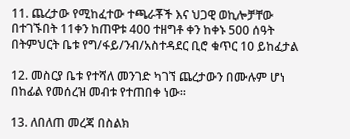11. ጨረታው የሚከፈተው ተጫራቾች እና ህጋዊ ወኪሎቻቸው በተገኙበት 11ቀን ከጠዋቱ 400 ተዘግቶ ቀን ከቀኑ 500 ሰዓት በትምህርት ቤቱ የግ/ፋይ/ንብ/አስተዳደር ቢሮ ቁጥር 10 ይከፈታል

12. መስርያ ቤቱ የተሻለ መንገድ ካገኘ ጨረታውን በሙሉም ሆነ በከፊል የመሰረዝ መብቱ የተጠበቀ ነው።

13. ለበለጠ መረጃ በስልክ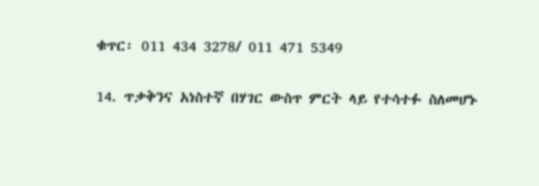ቁጥር፡ 011 434 3278/ 011 471 5349

14. ጥቃቅንና አነስተኛ በሃገር ውስጥ ምርት ላይ የተሳተፉ ስለመሆኑ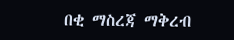በቂ ማስረጃ ማቅረብ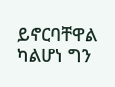ይኖርባቸዋል ካልሆነ ግን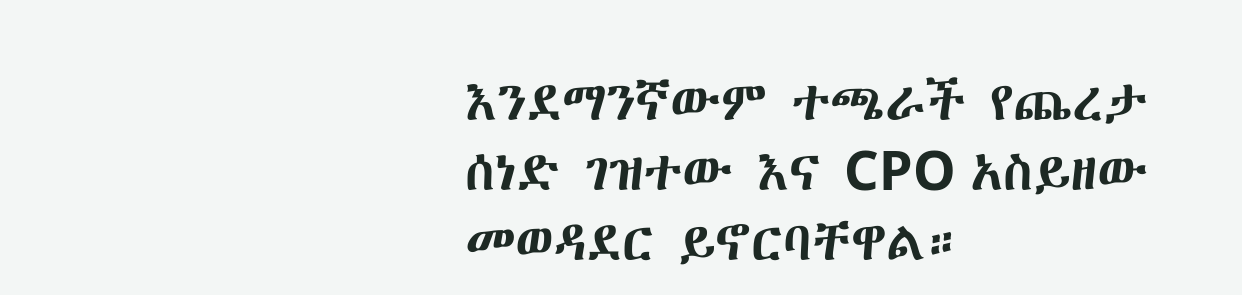እንደማንኛውም ተጫራች የጨረታ ሰነድ ገዝተው እና CPO አስይዘው መወዳደር ይኖርባቸዋል።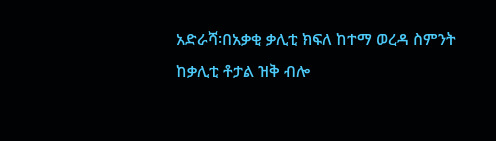አድራሻ፡በአቃቂ ቃሊቲ ክፍለ ከተማ ወረዳ ስምንት ከቃሊቲ ቶታል ዝቅ ብሎ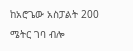ከአሮጌው አስፓልት 200 ሜትር ገባ ብሎ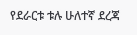የደራርቱ ቱሉ ሁለተኛ ደረጃ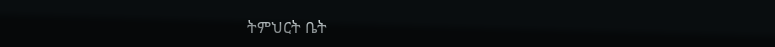ትምህርት ቤት